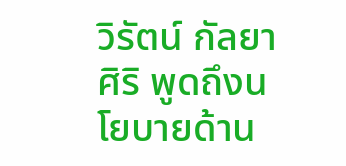วิรัตน์ กัลยาศิริ พูดถึงนโยบายด้าน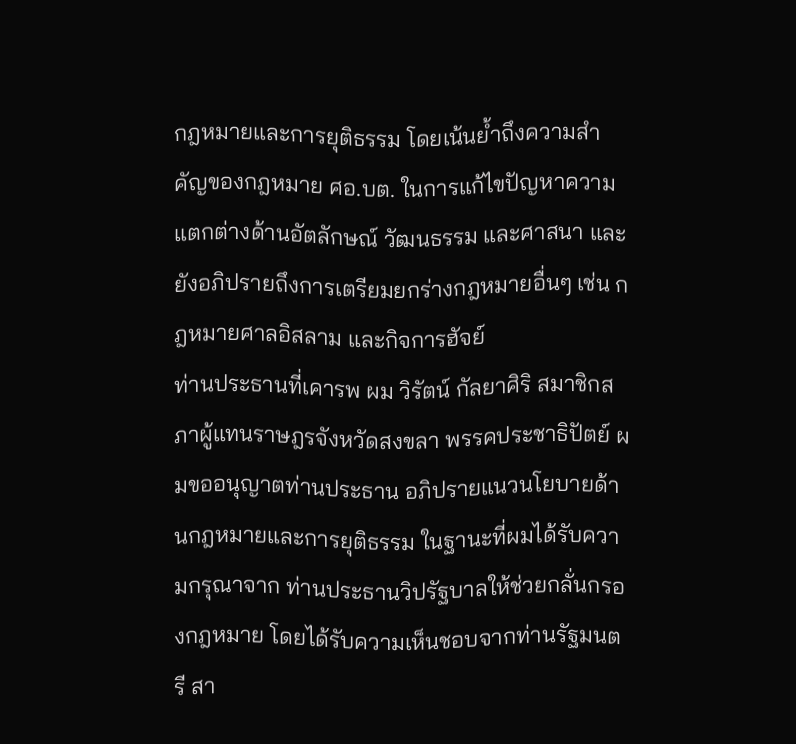กฎหมายและการยุติธรรม โดยเน้นย้ำถึงความสำคัญของกฎหมาย ศอ.บต. ในการแก้ไขปัญหาความแตกต่างด้านอัตลักษณ์ วัฒนธรรม และศาสนา และยังอภิปรายถึงการเตรียมยกร่างกฎหมายอื่นๆ เช่น กฎหมายศาลอิสลาม และกิจการฮัจย์
ท่านประธานที่เคารพ ผม วิรัตน์ กัลยาศิริ สมาชิกสภาผู้แทนราษฎรจังหวัดสงขลา พรรคประชาธิปัตย์ ผมขออนุญาตท่านประธาน อภิปรายแนวนโยบายด้านกฎหมายและการยุติธรรม ในฐานะที่ผมได้รับความกรุณาจาก ท่านประธานวิปรัฐบาลให้ช่วยกลั่นกรองกฎหมาย โดยได้รับความเห็นชอบจากท่านรัฐมนตรี สา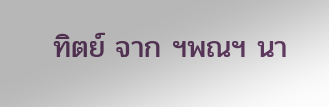ทิตย์ จาก ฯพณฯ นา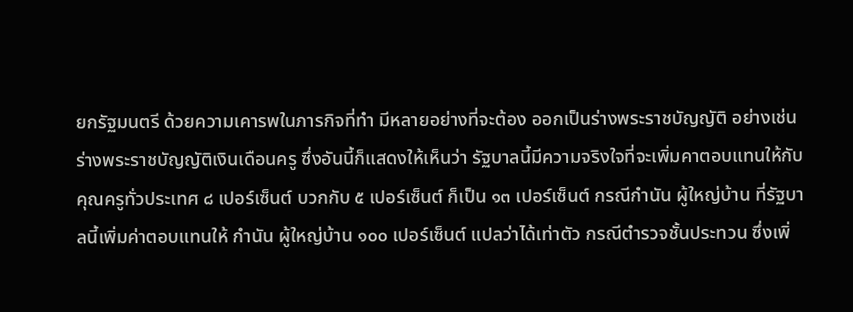ยกรัฐมนตรี ด้วยความเคารพในภารกิจที่ทํา มีหลายอย่างที่จะต้อง ออกเป็นร่างพระราชบัญญัติ อย่างเช่น ร่างพระราชบัญญัติเงินเดือนครู ซึ่งอันนี้ก็แสดงให้เห็นว่า รัฐบาลนี้มีความจริงใจที่จะเพิ่มคาตอบแทนให้กับคุณครูทั่วประเทศ ๘ เปอร์เซ็นต์ บวกกับ ๕ เปอร์เซ็นต์ ก็เป็น ๑๓ เปอร์เซ็นต์ กรณีกํานัน ผู้ใหญ่บ้าน ที่รัฐบาลนี้เพิ่มค่าตอบแทนให้ กํานัน ผู้ใหญ่บ้าน ๑๐๐ เปอร์เซ็นต์ แปลว่าได้เท่าตัว กรณีตํารวจชั้นประทวน ซึ่งเพิ่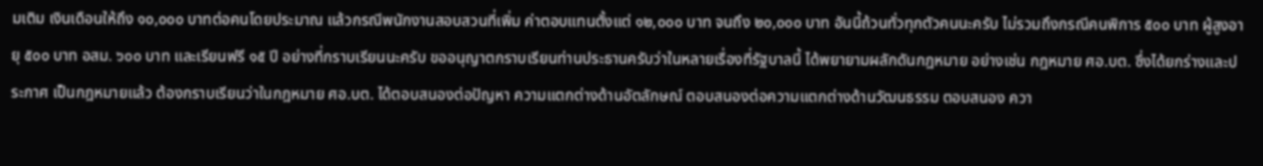มเติม เงินเดือนให้ถึง ๑๐,๐๐๐ บาทต่อคนโดยประมาณ แล้วกรณีพนักงานสอบสวนที่เพิ่ม ค่าตอบแทนตั้งแต่ ๑๒,๐๐๐ บาท จนถึง ๒๐,๐๐๐ บาท อันนี้ถ้วนทั่วทุกตัวคนนะครับ ไม่รวมถึงกรณีคนพิการ ๕๐๐ บาท ผู้สูงอายุ ๕๐๐ บาท อสม. ๖๐๐ บาท และเรียนฟรี ๑๕ ปี อย่างที่กราบเรียนนะครับ ขออนุญาตกราบเรียนท่านประธานครับว่าในหลายเรื่องที่รัฐบาลนี้ ได้พยายามผลักดันกฎหมาย อย่างเช่น กฎหมาย ศอ.บต. ซึ่งได้ยกร่างและประกาศ เป็นกฎหมายแล้ว ต้องกราบเรียนว่าในกฎหมาย ศอ.บต. ได้ตอบสนองต่อปัญหา ความแตกต่างด้านอัตลักษณ์ ตอบสนองต่อความแตกต่างด้านวัฒนธรรม ตอบสนอง ควา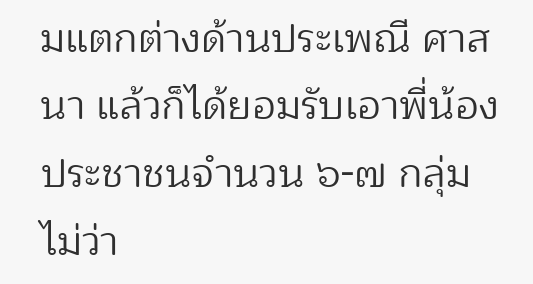มแตกต่างด้านประเพณี ศาสนา แล้วก็ได้ยอมรับเอาพี่น้องประชาชนจํานวน ๖-๗ กลุ่ม ไม่ว่า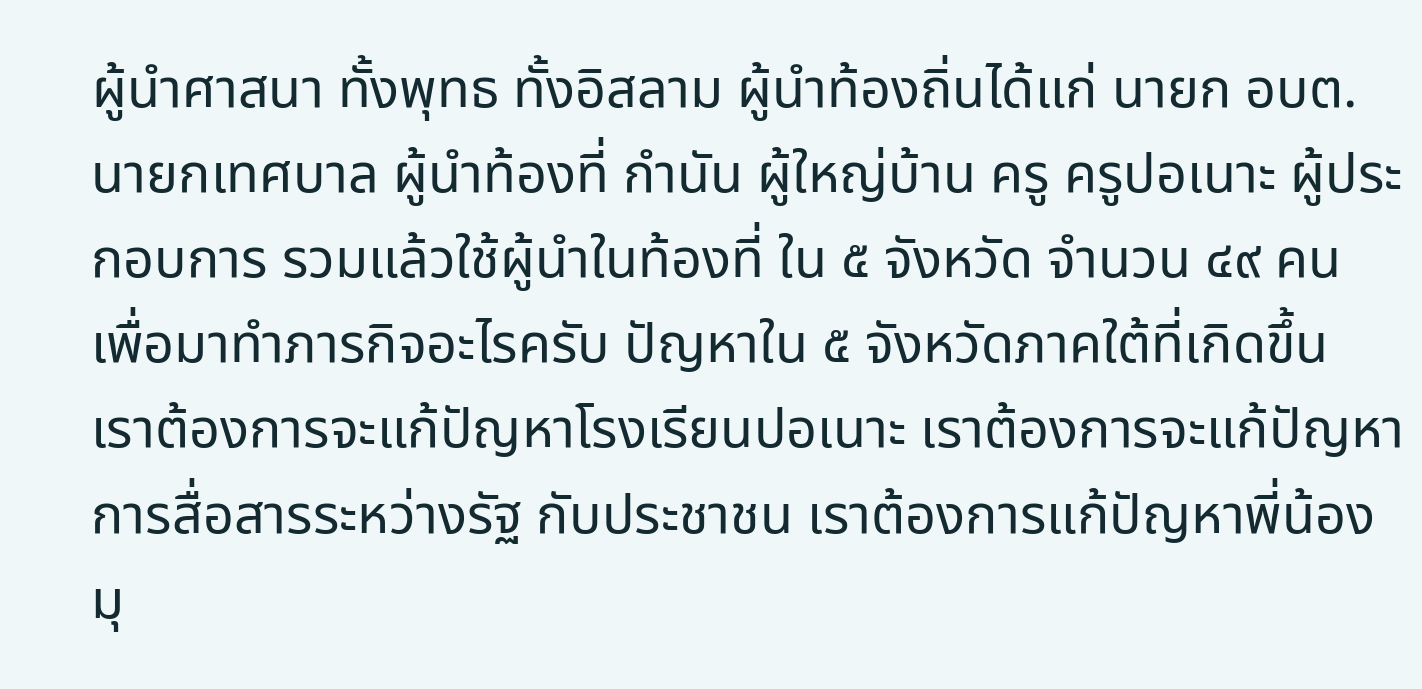ผู้นําศาสนา ทั้งพุทธ ทั้งอิสลาม ผู้นําท้องถิ่นได้แก่ นายก อบต. นายกเทศบาล ผู้นําท้องที่ กํานัน ผู้ใหญ่บ้าน ครู ครูปอเนาะ ผู้ประกอบการ รวมแล้วใช้ผู้นําในท้องที่ ใน ๕ จังหวัด จํานวน ๔๙ คน เพื่อมาทําภารกิจอะไรครับ ปัญหาใน ๕ จังหวัดภาคใต้ที่เกิดขึ้น เราต้องการจะแก้ปัญหาโรงเรียนปอเนาะ เราต้องการจะแก้ปัญหาการสื่อสารระหว่างรัฐ กับประชาชน เราต้องการแก้ปัญหาพี่น้องมุ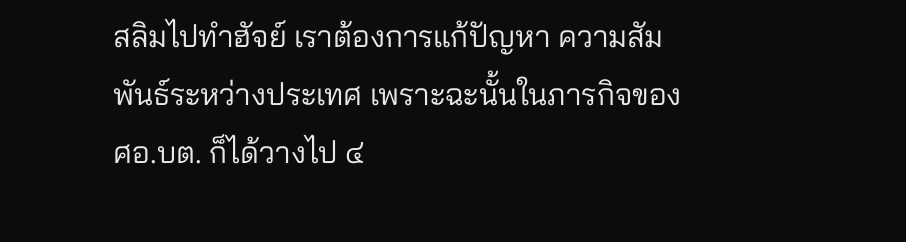สลิมไปทําฮัจย์ เราต้องการแก้ปัญหา ความสัมพันธ์ระหว่างประเทศ เพราะฉะนั้นในภารกิจของ ศอ.บต. ก็ได้วางไป ๔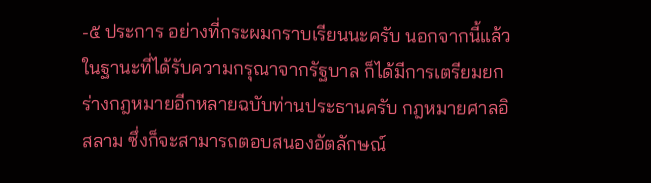-๕ ประการ อย่างที่กระผมกราบเรียนนะครับ นอกจากนี้แล้วในฐานะที่ได้รับความกรุณาจากรัฐบาล ก็ได้มีการเตรียมยกร่างกฎหมายอีกหลายฉบับท่านประธานครับ กฎหมายศาลอิสลาม ซึ่งก็จะสามารถตอบสนองอัตลักษณ์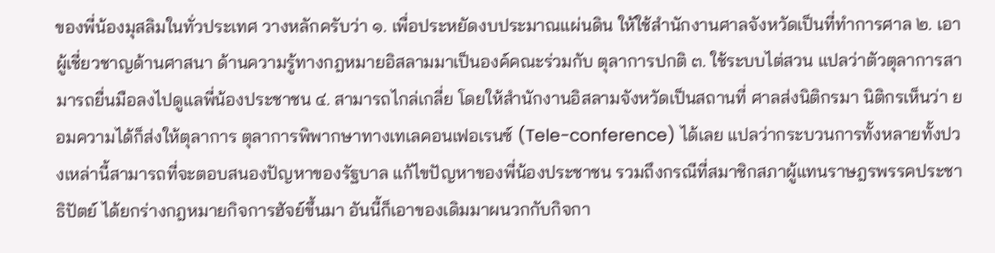ของพี่น้องมุสลิมในทั่วประเทศ วางหลักครับว่า ๑. เพื่อประหยัดงบประมาณแผ่นดิน ให้ใช้สํานักงานศาลจังหวัดเป็นที่ทําการศาล ๒. เอาผู้เชี่ยวชาญด้านศาสนา ด้านความรู้ทางกฎหมายอิสลามมาเป็นองค์คณะร่วมกับ ตุลาการปกติ ๓. ใช้ระบบไต่สวน แปลว่าตัวตุลาการสามารถยื่นมือลงไปดูแลพี่น้องประชาชน ๔. สามารถไกล่เกลี่ย โดยให้สํานักงานอิสลามจังหวัดเป็นสถานที่ ศาลส่งนิติกรมา นิติกรเห็นว่า ยอมความได้ก็ส่งให้ตุลาการ ตุลาการพิพากษาทางเทเลคอนเฟอเรนซ์ (Tele-conference) ได้เลย แปลว่ากระบวนการทั้งหลายทั้งปวงเหล่านี้สามารถที่จะตอบสนองปัญหาของรัฐบาล แก้ไขปัญหาของพี่น้องประชาชน รวมถึงกรณีที่สมาชิกสภาผู้แทนราษฎรพรรคประชาธิปัตย์ ได้ยกร่างกฎหมายกิจการฮัจย์ขึ้นมา อันนี้ก็เอาของเดิมมาผนวกกับกิจกา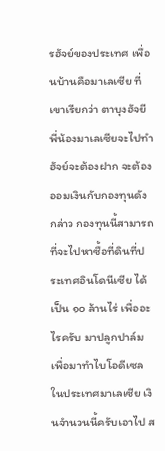รฮัจย์ของประเทศ เพื่อนบ้านคือมาเลเซีย ที่เขาเรียกว่า ตาบุงฮัจยี พี่น้องมาเลเซียจะไปทําฮัจย์จะต้องฝาก จะต้องออมเงินกับกองทุนดังกล่าว กองทุนนี้สามารถที่จะไปหาซื้อที่ดินที่ประเทศอินโดนีเซีย ได้เป็น ๑๐ ล้านไร่ เพื่ออะไรครับ มาปลูกปาล์มเพื่อมาทําไบโอดีเซลในประเทศมาเลเซีย เงินจํานวนนี้ครับเอาไป ส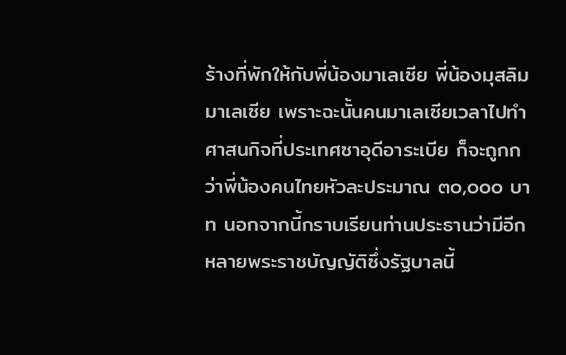ร้างที่พักให้กับพี่น้องมาเลเซีย พี่น้องมุสลิมมาเลเซีย เพราะฉะนั้นคนมาเลเซียเวลาไปทํา ศาสนกิจที่ประเทศซาอุดีอาระเบีย ก็จะถูกกว่าพี่น้องคนไทยหัวละประมาณ ๓๐,๐๐๐ บาท นอกจากนี้กราบเรียนท่านประธานว่ามีอีกหลายพระราชบัญญัติซึ่งรัฐบาลนี้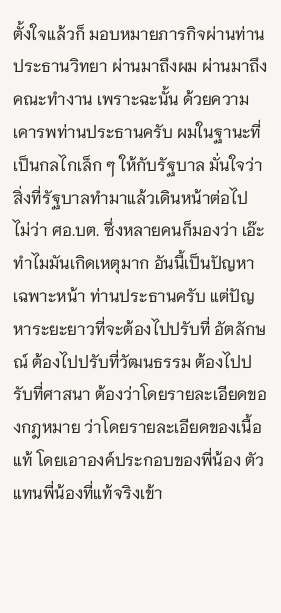ตั้งใจแล้วก็ มอบหมายภารกิจผ่านท่านประธานวิทยา ผ่านมาถึงผม ผ่านมาถึงคณะทํางาน เพราะฉะนั้น ด้วยความเคารพท่านประธานครับ ผมในฐานะที่เป็นกลไกเล็ก ๆ ให้กับรัฐบาล มั่นใจว่า สิ่งที่รัฐบาลทํามาแล้วเดินหน้าต่อไป ไม่ว่า ศอ.บต. ซึ่งหลายคนก็มองว่า เอ๊ะ ทําไมมันเกิดเหตุมาก อันนี้เป็นปัญหาเฉพาะหน้า ท่านประธานครับ แต่ปัญหาระยะยาวที่จะต้องไปปรับที่ อัตลักษณ์ ต้องไปปรับที่วัฒนธรรม ต้องไปปรับที่ศาสนา ต้องว่าโดยรายละเอียดของกฎหมาย ว่าโดยรายละเอียดของเนื้อแท้ โดยเอาองค์ประกอบของพี่น้อง ตัวแทนพี่น้องที่แท้จริงเข้า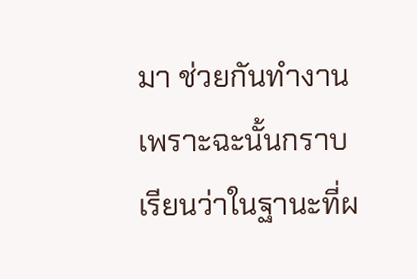มา ช่วยกันทํางาน เพราะฉะนั้นกราบเรียนว่าในฐานะที่ผ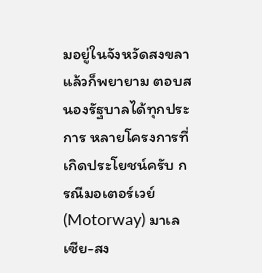มอยู่ในจังหวัดสงขลาแล้วก็พยายาม ตอบสนองรัฐบาลได้ทุกประการ หลายโครงการที่เกิดประโยชน์ครับ กรณีมอเตอร์เวย์ (Motorway) มาเลเซีย-สง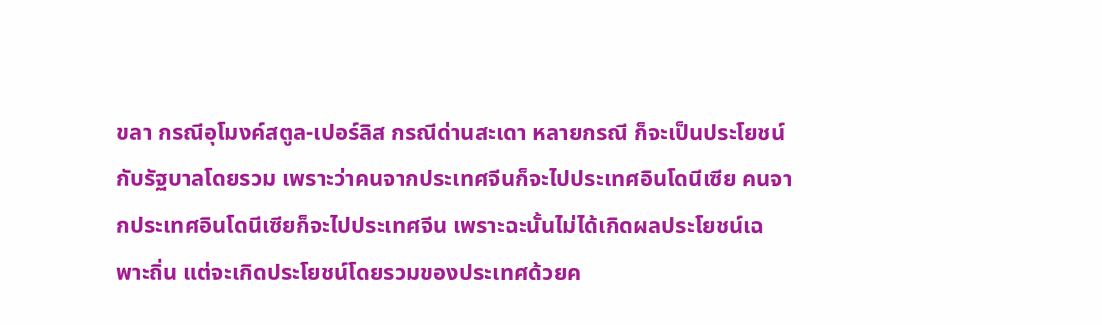ขลา กรณีอุโมงค์สตูล-เปอร์ลิส กรณีด่านสะเดา หลายกรณี ก็จะเป็นประโยชน์กับรัฐบาลโดยรวม เพราะว่าคนจากประเทศจีนก็จะไปประเทศอินโดนีเซีย คนจากประเทศอินโดนีเซียก็จะไปประเทศจีน เพราะฉะนั้นไม่ได้เกิดผลประโยชน์เฉพาะถิ่น แต่จะเกิดประโยชน์โดยรวมของประเทศด้วยค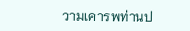วามเคารพท่านป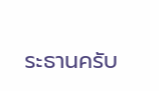ระธานครับ